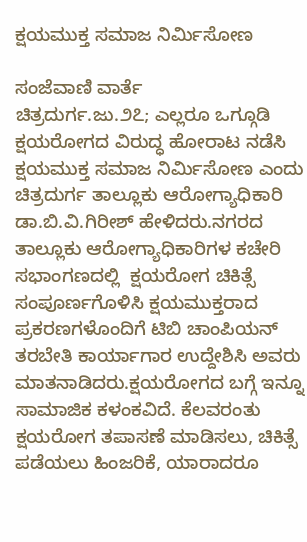ಕ್ಷಯಮುಕ್ತ ಸಮಾಜ ನಿರ್ಮಿಸೋಣ

ಸಂಜೆವಾಣಿ ವಾರ್ತೆ
ಚಿತ್ರದುರ್ಗ.ಜು.೨೭; ಎಲ್ಲರೂ ಒಗ್ಗೂಡಿ ಕ್ಷಯರೋಗದ ವಿರುದ್ಧ ಹೋರಾಟ ನಡೆಸಿ ಕ್ಷಯಮುಕ್ತ ಸಮಾಜ ನಿರ್ಮಿಸೋಣ ಎಂದು ಚಿತ್ರದುರ್ಗ ತಾಲ್ಲೂಕು ಆರೋಗ್ಯಾಧಿಕಾರಿ ಡಾ.ಬಿ.ವಿ.ಗಿರೀಶ್ ಹೇಳಿದರು.ನಗರದ ತಾಲ್ಲೂಕು ಆರೋಗ್ಯಾಧಿಕಾರಿಗಳ ಕಚೇರಿ ಸಭಾಂಗಣದಲ್ಲಿ  ಕ್ಷಯರೋಗ ಚಿಕಿತ್ಸೆ ಸಂಪೂರ್ಣಗೊಳಿಸಿ ಕ್ಷಯಮುಕ್ತರಾದ ಪ್ರಕರಣಗಳೊಂದಿಗೆ ಟಿಬಿ ಚಾಂಪಿಯನ್ ತರಬೇತಿ ಕಾರ್ಯಾಗಾರ ಉದ್ದೇಶಿಸಿ ಅವರು ಮಾತನಾಡಿದರು.ಕ್ಷಯರೋಗದ ಬಗ್ಗೆ ಇನ್ನೂ ಸಾಮಾಜಿಕ ಕಳಂಕವಿದೆ. ಕೆಲವರಂತು ಕ್ಷಯರೋಗ ತಪಾಸಣೆ ಮಾಡಿಸಲು, ಚಿಕಿತ್ಸೆ ಪಡೆಯಲು ಹಿಂಜರಿಕೆ, ಯಾರಾದರೂ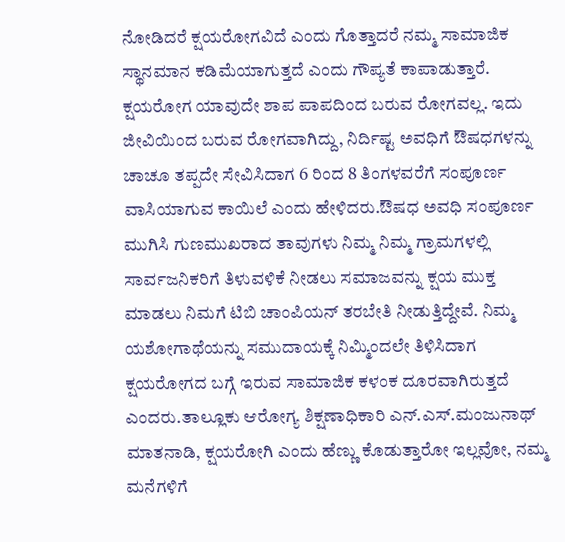ನೋಡಿದರೆ ಕ್ಷಯರೋಗವಿದೆ ಎಂದು ಗೊತ್ತಾದರೆ ನಮ್ಮ ಸಾಮಾಜಿಕ ಸ್ಥಾನಮಾನ ಕಡಿಮೆಯಾಗುತ್ತದೆ ಎಂದು ಗೌಪ್ಯತೆ ಕಾಪಾಡುತ್ತಾರೆ. ಕ್ಷಯರೋಗ ಯಾವುದೇ ಶಾಪ ಪಾಪದಿಂದ ಬರುವ ರೋಗವಲ್ಲ. ಇದು ಜೀವಿಯಿಂದ ಬರುವ ರೋಗವಾಗಿದ್ದು, ನಿರ್ದಿಷ್ಟ ಅವಧಿಗೆ ಔಷಧಗಳನ್ನು ಚಾಚೂ ತಪ್ಪದೇ ಸೇವಿಸಿದಾಗ 6 ರಿಂದ 8 ತಿಂಗಳವರೆಗೆ ಸಂಪೂರ್ಣ ವಾಸಿಯಾಗುವ ಕಾಯಿಲೆ ಎಂದು ಹೇಳಿದರು.ಔಷಧ ಅವಧಿ ಸಂಪೂರ್ಣ ಮುಗಿಸಿ ಗುಣಮುಖರಾದ ತಾವುಗಳು ನಿಮ್ಮ ನಿಮ್ಮ ಗ್ರಾಮಗಳಲ್ಲಿ ಸಾರ್ವಜನಿಕರಿಗೆ ತಿಳುವಳಿಕೆ ನೀಡಲು ಸಮಾಜವನ್ನು ಕ್ಷಯ ಮುಕ್ತ ಮಾಡಲು ನಿಮಗೆ ಟಿಬಿ ಚಾಂಪಿಯನ್ ತರಬೇತಿ ನೀಡುತ್ತಿದ್ದೇವೆ. ನಿಮ್ಮ ಯಶೋಗಾಥೆಯನ್ನು ಸಮುದಾಯಕ್ಕೆ ನಿಮ್ಮಿಂದಲೇ ತಿಳಿಸಿದಾಗ ಕ್ಷಯರೋಗದ ಬಗ್ಗೆ ಇರುವ ಸಾಮಾಜಿಕ ಕಳಂಕ ದೂರವಾಗಿರುತ್ತದೆ ಎಂದರು.ತಾಲ್ಲೂಕು ಆರೋಗ್ಯ ಶಿಕ್ಷಣಾಧಿಕಾರಿ ಎನ್.ಎಸ್.ಮಂಜುನಾಥ್ ಮಾತನಾಡಿ, ಕ್ಷಯರೋಗಿ ಎಂದು ಹೆಣ್ಣು ಕೊಡುತ್ತಾರೋ ಇಲ್ಲವೋ, ನಮ್ಮ ಮನೆಗಳಿಗೆ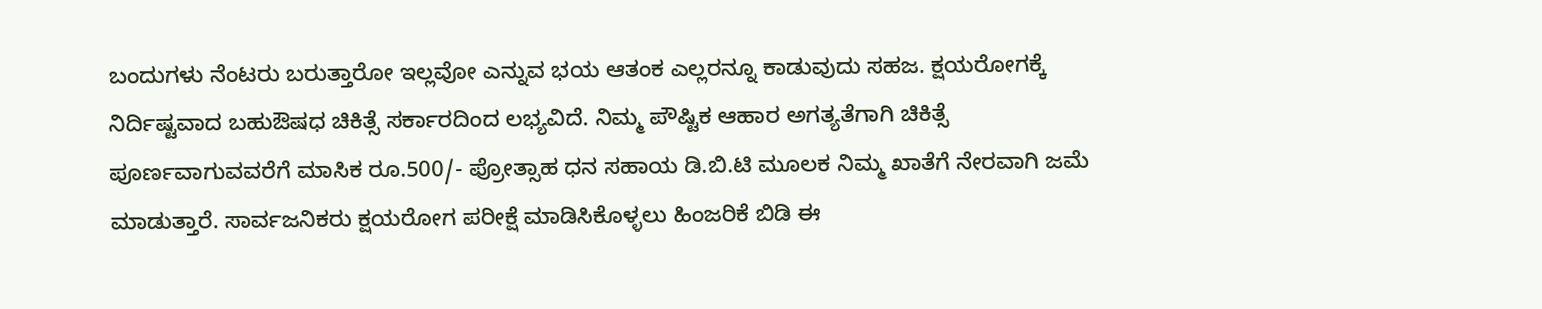ಬಂದುಗಳು ನೆಂಟರು ಬರುತ್ತಾರೋ ಇಲ್ಲವೋ ಎನ್ನುವ ಭಯ ಆತಂಕ ಎಲ್ಲರನ್ನೂ ಕಾಡುವುದು ಸಹಜ. ಕ್ಷಯರೋಗಕ್ಕೆ ನಿರ್ದಿಷ್ಟವಾದ ಬಹುಔಷಧ ಚಿಕಿತ್ಸೆ ಸರ್ಕಾರದಿಂದ ಲಭ್ಯವಿದೆ. ನಿಮ್ಮ ಪೌಷ್ಟಿಕ ಆಹಾರ ಅಗತ್ಯತೆಗಾಗಿ ಚಿಕಿತ್ಸೆ ಪೂರ್ಣವಾಗುವವರೆಗೆ ಮಾಸಿಕ ರೂ.500/- ಪ್ರೋತ್ಸಾಹ ಧನ ಸಹಾಯ ಡಿ.ಬಿ.ಟಿ ಮೂಲಕ ನಿಮ್ಮ ಖಾತೆಗೆ ನೇರವಾಗಿ ಜಮೆ ಮಾಡುತ್ತಾರೆ. ಸಾರ್ವಜನಿಕರು ಕ್ಷಯರೋಗ ಪರೀಕ್ಷೆ ಮಾಡಿಸಿಕೊಳ್ಳಲು ಹಿಂಜರಿಕೆ ಬಿಡಿ ಈ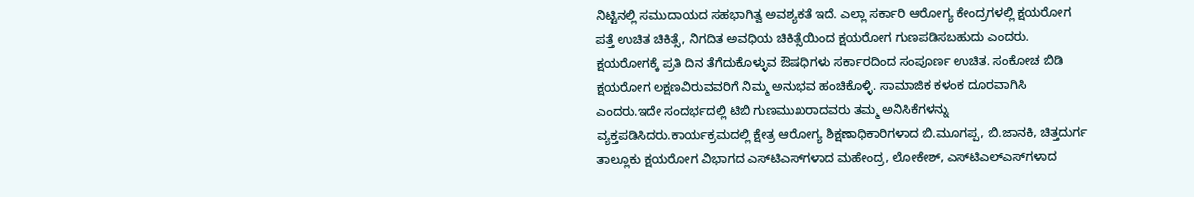ನಿಟ್ಟಿನಲ್ಲಿ ಸಮುದಾಯದ ಸಹಭಾಗಿತ್ವ ಅವಶ್ಯಕತೆ ಇದೆ. ಎಲ್ಲಾ ಸರ್ಕಾರಿ ಆರೋಗ್ಯ ಕೇಂದ್ರಗಳಲ್ಲಿ ಕ್ಷಯರೋಗ ಪತ್ತೆ ಉಚಿತ ಚಿಕಿತ್ಸೆ, ನಿಗದಿತ ಅವಧಿಯ ಚಿಕಿತ್ಸೆಯಿಂದ ಕ್ಷಯರೋಗ ಗುಣಪಡಿಸಬಹುದು ಎಂದರು. ಕ್ಷಯರೋಗಕ್ಕೆ ಪ್ರತಿ ದಿನ ತೆಗೆದುಕೊಳ್ಳುವ ಔಷಧಿಗಳು ಸರ್ಕಾರದಿಂದ ಸಂಪೂರ್ಣ ಉಚಿತ. ಸಂಕೋಚ ಬಿಡಿ ಕ್ಷಯರೋಗ ಲಕ್ಷಣವಿರುವವರಿಗೆ ನಿಮ್ಮ ಅನುಭವ ಹಂಚಿಕೊಳ್ಳಿ. ಸಾಮಾಜಿಕ ಕಳಂಕ ದೂರವಾಗಿಸಿ ಎಂದರು.ಇದೇ ಸಂದರ್ಭದಲ್ಲಿ ಟಿಬಿ ಗುಣಮುಖರಾದವರು ತಮ್ಮ ಅನಿಸಿಕೆಗಳನ್ನು ವ್ಯಕ್ತಪಡಿಸಿದರು.ಕಾರ್ಯಕ್ರಮದಲ್ಲಿ ಕ್ಷೇತ್ರ ಆರೋಗ್ಯ ಶಿಕ್ಷಣಾಧಿಕಾರಿಗಳಾದ ಬಿ.ಮೂಗಪ್ಪ, ಬಿ.ಜಾನಕಿ, ಚಿತ್ತದುರ್ಗ ತಾಲ್ಲೂಕು ಕ್ಷಯರೋಗ ವಿಭಾಗದ ಎಸ್‌ಟಿಎಸ್‌ಗಳಾದ ಮಹೇಂದ್ರ, ಲೋಕೇಶ್, ಎಸ್‌ಟಿಎಲ್‌ಎಸ್‌ಗಳಾದ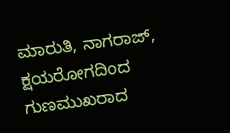ಮಾರುತಿ, ನಾಗರಾಜ್, ಕ್ಷಯರೋಗದಿಂದ ಗುಣಮುಖರಾದ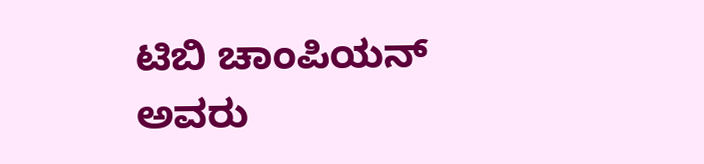ಟಿಬಿ ಚಾಂಪಿಯನ್ ಅವರು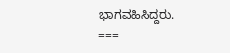ಭಾಗವಹಿಸಿದ್ದರು.
===